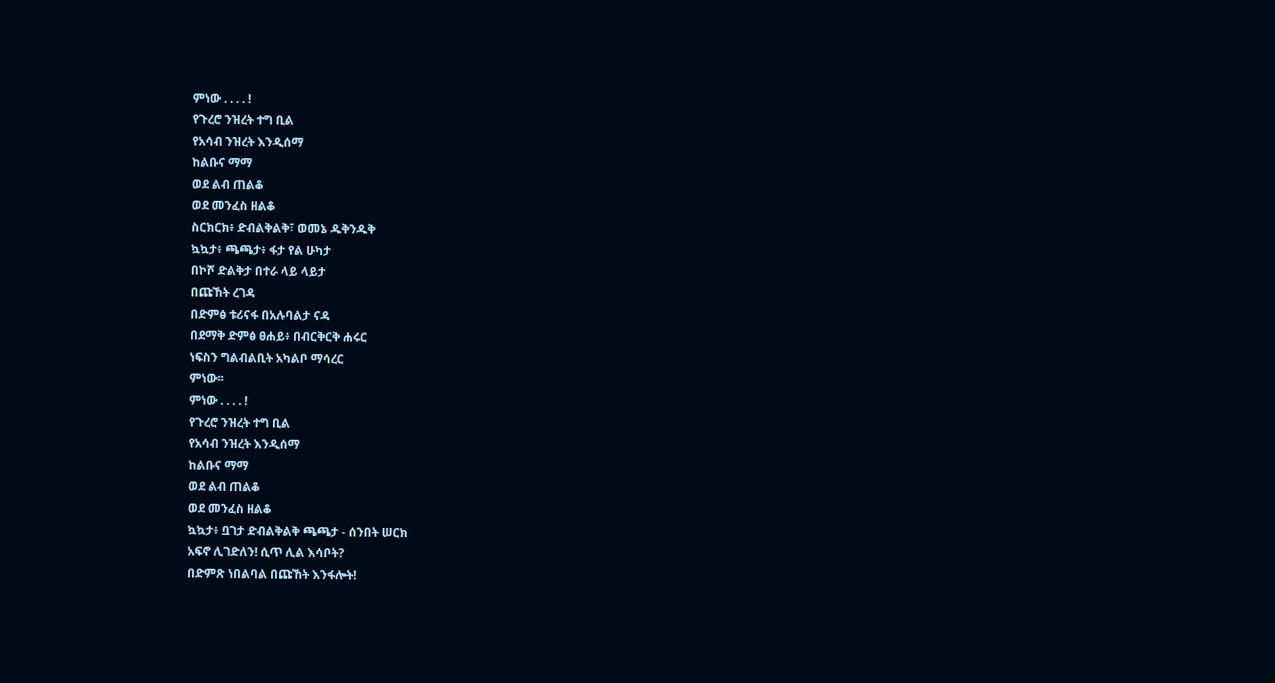ምነው . . . . !
የጉረሮ ንዝረት ተግ ቢል
የአሳብ ንዝረት እንዲሰማ
ከልቡና ማማ
ወደ ልብ ጠልቆ
ወደ መንፈስ ዘልቆ
ስርክርክ፥ ድብልቅልቅ፣ ወመኔ ዱቅንዱቅ
ኳኳታ፥ ጫጫታ፥ ፋታ የል ሁካታ
በኮሾ ድልቅታ በተራ ላይ ላይታ
በጩኸት ረገዳ
በድምፅ ቱሪናፋ በአሉባልታ ናዳ
በደማቅ ድምፅ ፀሐይ፥ በብርቅርቅ ሐሩር
ነፍስን ግልብልቢት አካልቦ ማሳረር
ምነው፡፡
ምነው . . . . !
የጉረሮ ንዝረት ተግ ቢል
የአሳብ ንዝረት እንዲሰማ
ከልቡና ማማ
ወደ ልብ ጠልቆ
ወደ መንፈስ ዘልቆ
ኳኳታ፥ ቧገታ ድብልቅልቅ ጫጫታ - ሰንበት ሠርክ
አፍኖ ሊገድለን! ሲጥ ሊል እሳቦት?
በድምጽ ነበልባል በጩኸት እንፋሎት!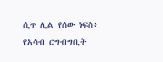ሲጥ ሊል የሰው ነፍስ፥ የአሳብ ርግብግቢት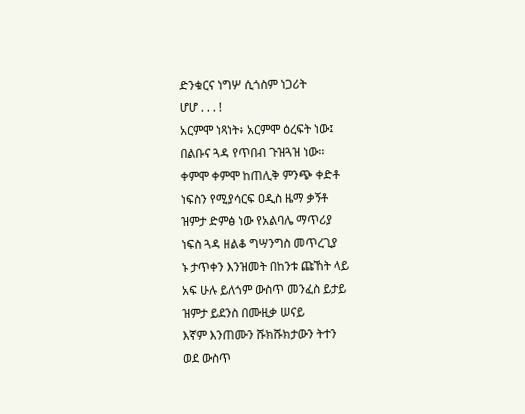ድንቁርና ነግሦ ሲጎስም ነጋሪት
ሆሆ . . . !
አርምሞ ነጻነት፥ አርምሞ ዕረፍት ነው፤
በልቡና ጓዳ የጥበብ ጉዝጓዝ ነው፡፡
ቀምሞ ቀምሞ ከጠሊቅ ምንጭ ቀድቶ
ነፍስን የሚያሳርፍ ዐዲስ ዜማ ቃኝቶ
ዝምታ ድምፅ ነው የአልባሌ ማጥሪያ
ነፍስ ጓዳ ዘልቆ ግሣንግስ መጥረጊያ
ኑ ታጥቀን እንዝመት በከንቱ ጩኸት ላይ
አፍ ሁሉ ይለጎም ውስጥ መንፈስ ይታይ
ዝምታ ይደንስ በሙዚቃ ሠናይ
እኛም እንጠሙን ሹክሹክታውን ትተን
ወደ ውስጥ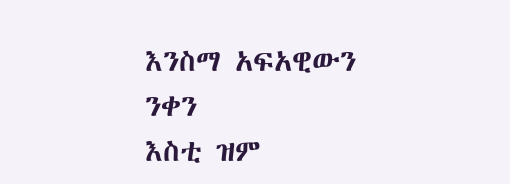እንስማ አፍአዊውን ንቀን
እስቲ ዝም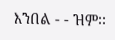እንበል - - ዝም፡፡